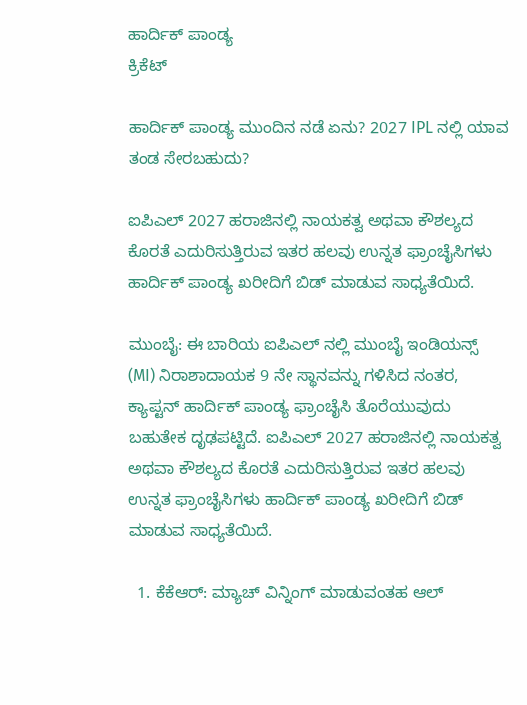ಹಾರ್ದಿಕ್ ಪಾಂಡ್ಯ
ಕ್ರಿಕೆಟ್

ಹಾರ್ದಿಕ್ ಪಾಂಡ್ಯ ಮುಂದಿನ ನಡೆ ಏನು? 2027 IPL ನಲ್ಲಿ ಯಾವ ತಂಡ ಸೇರಬಹುದು?

ಐಪಿಎಲ್ 2027 ಹರಾಜಿನಲ್ಲಿ ನಾಯಕತ್ವ ಅಥವಾ ಕೌಶಲ್ಯದ ಕೊರತೆ ಎದುರಿಸುತ್ತಿರುವ ಇತರ ಹಲವು ಉನ್ನತ ಫ್ರಾಂಚೈಸಿಗಳು ಹಾರ್ದಿಕ್ ಪಾಂಡ್ಯ ಖರೀದಿಗೆ ಬಿಡ್ ಮಾಡುವ ಸಾಧ್ಯತೆಯಿದೆ.

ಮುಂಬೈ: ಈ ಬಾರಿಯ ಐಪಿಎಲ್ ನಲ್ಲಿ ಮುಂಬೈ ಇಂಡಿಯನ್ಸ್ (MI) ನಿರಾಶಾದಾಯಕ 9 ನೇ ಸ್ಥಾನವನ್ನು ಗಳಿಸಿದ ನಂತರ, ಕ್ಯಾಪ್ಟನ್ ಹಾರ್ದಿಕ್ ಪಾಂಡ್ಯ ಫ್ರಾಂಚೈಸಿ ತೊರೆಯುವುದು ಬಹುತೇಕ ದೃಢಪಟ್ಟಿದೆ. ಐಪಿಎಲ್ 2027 ಹರಾಜಿನಲ್ಲಿ ನಾಯಕತ್ವ ಅಥವಾ ಕೌಶಲ್ಯದ ಕೊರತೆ ಎದುರಿಸುತ್ತಿರುವ ಇತರ ಹಲವು ಉನ್ನತ ಫ್ರಾಂಚೈಸಿಗಳು ಹಾರ್ದಿಕ್ ಪಾಂಡ್ಯ ಖರೀದಿಗೆ ಬಿಡ್ ಮಾಡುವ ಸಾಧ್ಯತೆಯಿದೆ.

  1. ಕೆಕೆಆರ್: ಮ್ಯಾಚ್ ವಿನ್ನಿಂಗ್ ಮಾಡುವಂತಹ ಆಲ್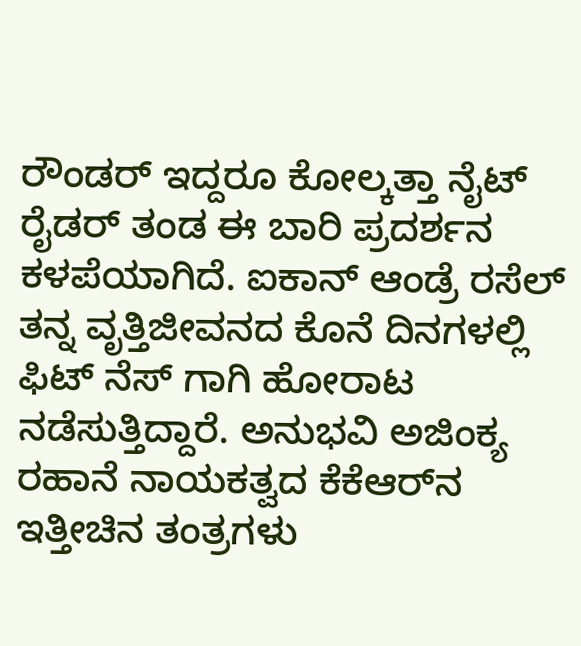ರೌಂಡರ್ ಇದ್ದರೂ ಕೋಲ್ಕತ್ತಾ ನೈಟ್ ರೈಡರ್ ತಂಡ ಈ ಬಾರಿ ಪ್ರದರ್ಶನ ಕಳಪೆಯಾಗಿದೆ. ಐಕಾನ್ ಆಂಡ್ರೆ ರಸೆಲ್ ತನ್ನ ವೃತ್ತಿಜೀವನದ ಕೊನೆ ದಿನಗಳಲ್ಲಿ ಫಿಟ್ ನೆಸ್ ಗಾಗಿ ಹೋರಾಟ ನಡೆಸುತ್ತಿದ್ದಾರೆ. ಅನುಭವಿ ಅಜಿಂಕ್ಯ ರಹಾನೆ ನಾಯಕತ್ವದ ಕೆಕೆಆರ್‌ನ ಇತ್ತೀಚಿನ ತಂತ್ರಗಳು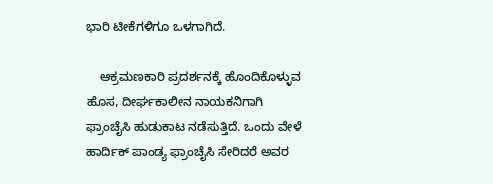ಭಾರಿ ಟೀಕೆಗಳಿಗೂ ಒಳಗಾಗಿದೆ.

    ಆಕ್ರಮಣಕಾರಿ ಪ್ರದರ್ಶನಕ್ಕೆ ಹೊಂದಿಕೊಳ್ಳುವ ಹೊಸ, ದೀರ್ಘಕಾಲೀನ ನಾಯಕನಿಗಾಗಿ ಫ್ರಾಂಚೈಸಿ ಹುಡುಕಾಟ ನಡೆಸುತ್ತಿದೆ. ಒಂದು ವೇಳೆ ಹಾರ್ದಿಕ್ ಪಾಂಡ್ಯ ಫ್ರಾಂಚೈಸಿ ಸೇರಿದರೆ ಅವರ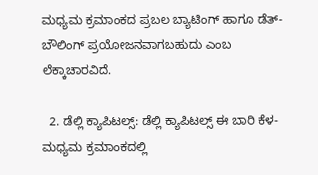ಮಧ್ಯಮ ಕ್ರಮಾಂಕದ ಪ್ರಬಲ ಬ್ಯಾಟಿಂಗ್ ಹಾಗೂ ಡೆತ್-ಬೌಲಿಂಗ್ ಪ್ರಯೋಜನವಾಗಬಹುದು ಎಂಬ ಲೆಕ್ಕಾಚಾರವಿದೆ.

  2. ಡೆಲ್ಲಿ ಕ್ಯಾಪಿಟಲ್ಸ್: ಡೆಲ್ಲಿ ಕ್ಯಾಪಿಟಲ್ಸ್ ಈ ಬಾರಿ ಕೆಳ- ಮಧ್ಯಮ ಕ್ರಮಾಂಕದಲ್ಲಿ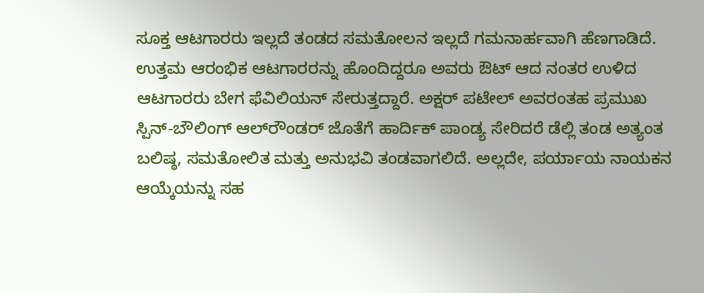ಸೂಕ್ತ ಆಟಗಾರರು ಇಲ್ಲದೆ ತಂಡದ ಸಮತೋಲನ ಇಲ್ಲದೆ ಗಮನಾರ್ಹವಾಗಿ ಹೆಣಗಾಡಿದೆ. ಉತ್ತಮ ಆರಂಭಿಕ ಆಟಗಾರರನ್ನು ಹೊಂದಿದ್ದರೂ ಅವರು ಔಟ್ ಆದ ನಂತರ ಉಳಿದ ಆಟಗಾರರು ಬೇಗ ಫೆವಿಲಿಯನ್ ಸೇರುತ್ತದ್ದಾರೆ. ಅಕ್ಷರ್ ಪಟೇಲ್ ಅವರಂತಹ ಪ್ರಮುಖ ಸ್ಪಿನ್-ಬೌಲಿಂಗ್ ಆಲ್‌ರೌಂಡರ್ ಜೊತೆಗೆ ಹಾರ್ದಿಕ್ ಪಾಂಡ್ಯ ಸೇರಿದರೆ ಡೆಲ್ಲಿ ತಂಡ ಅತ್ಯಂತ ಬಲಿಷ್ಠ, ಸಮತೋಲಿತ ಮತ್ತು ಅನುಭವಿ ತಂಡವಾಗಲಿದೆ. ಅಲ್ಲದೇ, ಪರ್ಯಾಯ ನಾಯಕನ ಆಯ್ಕೆಯನ್ನು ಸಹ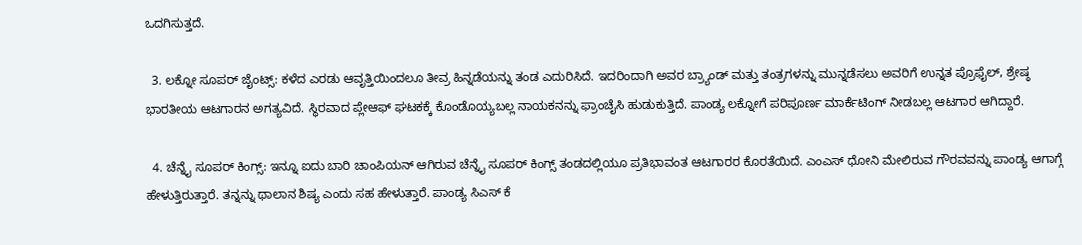ಒದಗಿಸುತ್ತದೆ.

  3. ಲಕ್ನೋ ಸೂಪರ್ ಜೈಂಟ್ಸ್: ಕಳೆದ ಎರಡು ಆವೃತ್ತಿಯಿಂದಲೂ ತೀವ್ರ ಹಿನ್ನಡೆಯನ್ನು ತಂಡ ಎದುರಿಸಿದೆ. ಇದರಿಂದಾಗಿ ಅವರ ಬ್ರ್ಯಾಂಡ್ ಮತ್ತು ತಂತ್ರಗಳನ್ನು ಮುನ್ನಡೆಸಲು ಅವರಿಗೆ ಉನ್ನತ ಪ್ರೊಫೈಲ್, ಶ್ರೇಷ್ಠ ಭಾರತೀಯ ಆಟಗಾರನ ಅಗತ್ಯವಿದೆ. ಸ್ಥಿರವಾದ ಪ್ಲೇಆಫ್ ಘಟಕಕ್ಕೆ ಕೊಂಡೊಯ್ಯಬಲ್ಲ ನಾಯಕನನ್ನು ಫ್ರಾಂಚೈಸಿ ಹುಡುಕುತ್ತಿದೆ. ಪಾಂಡ್ಯ ಲಕ್ನೋಗೆ ಪರಿಪೂರ್ಣ ಮಾರ್ಕೆಟಿಂಗ್ ನೀಡಬಲ್ಲ ಆಟಗಾರ ಆಗಿದ್ದಾರೆ.

  4. ಚೆನ್ನೈ ಸೂಪರ್ ಕಿಂಗ್ಸ್: ಇನ್ನೂ ಐದು ಬಾರಿ ಚಾಂಪಿಯನ್ ಆಗಿರುವ ಚೆನ್ನೈ ಸೂಪರ್ ಕಿಂಗ್ಸ್ ತಂಡದಲ್ಲಿಯೂ ಪ್ರತಿಭಾವಂತ ಆಟಗಾರರ ಕೊರತೆಯಿದೆ. ಎಂಎಸ್ ಧೋನಿ ಮೇಲಿರುವ ಗೌರವವನ್ನು ಪಾಂಡ್ಯ ಆಗಾಗ್ಗೆ ಹೇಳುತ್ತಿರುತ್ತಾರೆ. ತನ್ನನ್ನು ಥಾಲಾನ ಶಿಷ್ಯ ಎಂದು ಸಹ ಹೇಳುತ್ತಾರೆ. ಪಾಂಡ್ಯ ಸಿಎಸ್ ಕೆ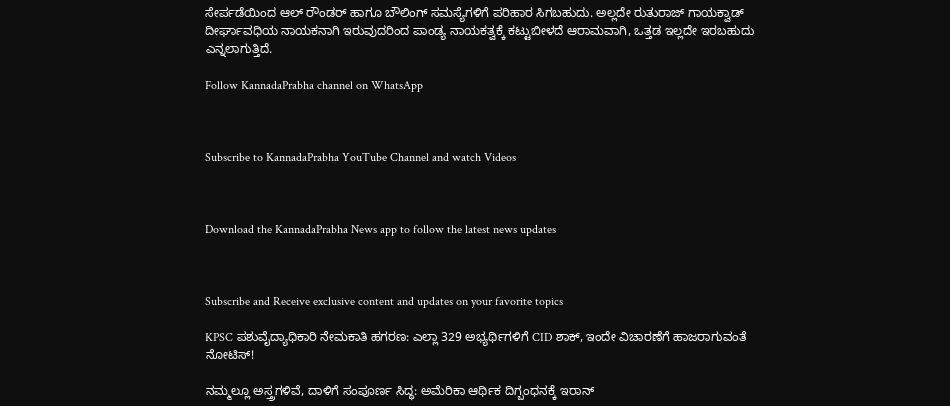ಸೇರ್ಪಡೆಯಿಂದ ಆಲ್ ರೌಂಡರ್ ಹಾಗೂ ಬೌಲಿಂಗ್ ಸಮಸ್ಯೆಗಳಿಗೆ ಪರಿಹಾರ ಸಿಗಬಹುದು. ಅಲ್ಲದೇ ರುತುರಾಜ್ ಗಾಯಕ್ವಾಡ್ ದೀರ್ಘಾವಧಿಯ ನಾಯಕನಾಗಿ ಇರುವುದರಿಂದ ಪಾಂಡ್ಯ ನಾಯಕತ್ವಕ್ಕೆ ಕಟ್ಟುಬೀಳದೆ ಆರಾಮವಾಗಿ, ಒತ್ತಡ ಇಲ್ಲದೇ ಇರಬಹುದು ಎನ್ನಲಾಗುತ್ತಿದೆ.

Follow KannadaPrabha channel on WhatsApp



Subscribe to KannadaPrabha YouTube Channel and watch Videos



Download the KannadaPrabha News app to follow the latest news updates



Subscribe and Receive exclusive content and updates on your favorite topics

KPSC ಪಶುವೈದ್ಯಾಧಿಕಾರಿ ನೇಮಕಾತಿ ಹಗರಣ: ಎಲ್ಲಾ 329 ಅಭ್ಯರ್ಥಿಗಳಿಗೆ CID ಶಾಕ್, ಇಂದೇ ವಿಚಾರಣೆಗೆ ಹಾಜರಾಗುವಂತೆ ನೋಟಿಸ್!

ನಮ್ಮಲ್ಲೂ ಅಸ್ತ್ರಗಳಿವೆ, ದಾಳಿಗೆ ಸಂಪೂರ್ಣ ಸಿದ್ಧ: ಅಮೆರಿಕಾ ಆರ್ಥಿಕ ದಿಗ್ಬಂಧನಕ್ಕೆ ಇರಾನ್‌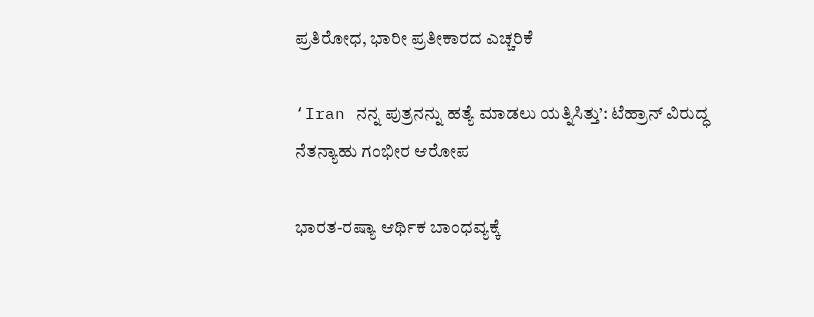ಪ್ರತಿರೋಧ, ಭಾರೀ ಪ್ರತೀಕಾರದ ಎಚ್ಚರಿಕೆ

‘Iran ನನ್ನ ಪುತ್ರನನ್ನು ಹತ್ಯೆ ಮಾಡಲು ಯತ್ನಿಸಿತ್ತು’: ಟೆಹ್ರಾನ್‌ ವಿರುದ್ಧ ನೆತನ್ಯಾಹು ಗಂಭೀರ ಆರೋಪ

ಭಾರತ-ರಷ್ಯಾ ಆರ್ಥಿಕ ಬಾಂಧವ್ಯಕ್ಕೆ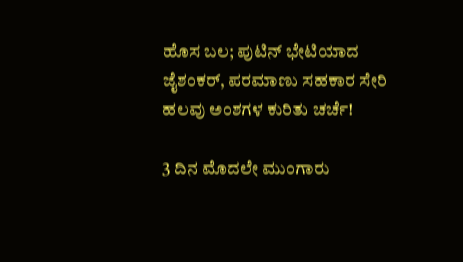ಹೊಸ ಬಲ; ಪುಟಿನ್ ಭೇಟಿಯಾದ ಜೈಶಂಕರ್, ಪರಮಾಣು ಸಹಕಾರ ಸೇರಿ ಹಲವು ಅಂಶಗಳ ಕುರಿತು ಚರ್ಚೆ!

3 ದಿನ ಮೊದಲೇ ಮುಂಗಾರು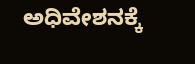ಅಧಿವೇಶನಕ್ಕೆ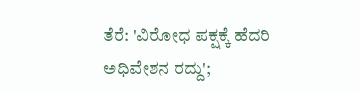ತೆರೆ: 'ವಿರೋಧ ಪಕ್ಷಕ್ಕೆ ಹೆದರಿ ಅಧಿವೇಶನ ರದ್ದು';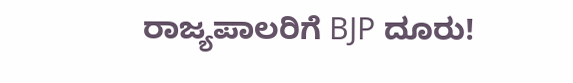ರಾಜ್ಯಪಾಲರಿಗೆ BJP ದೂರು!